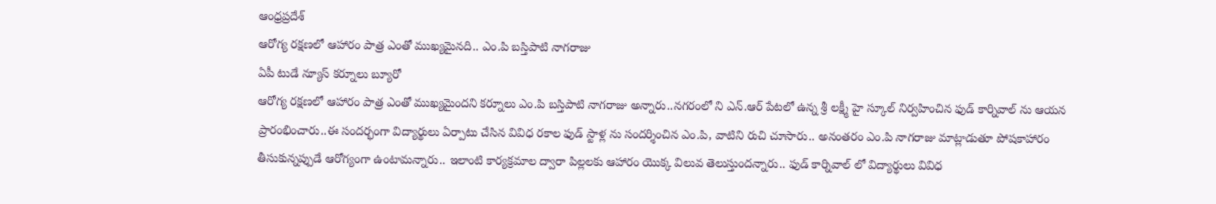ఆంధ్రప్రదేశ్
ఆరోగ్య రక్షణలో ఆహారం పాత్ర ఎంతో ముఖ్యమైనది.. ఎం.పి బస్తిపాటి నాగరాజు
ఏపీ టుడే న్యూస్ కర్నూలు బ్యూరో
ఆరోగ్య రక్షణలో ఆహారం పాత్ర ఎంతో ముఖ్యమైందని కర్నూలు ఎం.పి బస్తిపాటి నాగరాజు అన్నారు..నగరంలో ని ఎన్.ఆర్ పేటలో ఉన్న శ్రీ లక్ష్మీ హై స్కూల్ నిర్వహించిన ఫుడ్ కార్నివాల్ ను ఆయన ప్రారంభించారు..ఈ సందర్భంగా విద్యార్థులు ఏర్పాటు చేసిన వివిధ రకాల ఫుడ్ స్టాళ్ల ను సందర్శించిన ఎం.పి, వాటిని రుచి చూసారు.. అనంతరం ఎం.పి నాగరాజు మాట్లాడుతూ పోషకాహారం తీసుకున్నప్పుడే ఆరోగ్యంగా ఉంటామన్నారు.. ఇలాంటి కార్యక్రమాల ద్వారా పిల్లలకు ఆహారం యొక్క విలువ తెలుస్తుందన్నారు.. ఫుడ్ కార్నివాల్ లో విద్యార్థులు వివిధ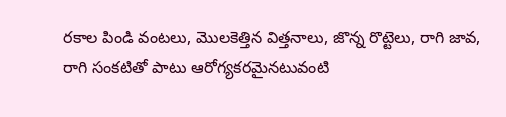రకాల పిండి వంటలు, మొలకెత్తిన విత్తనాలు, జొన్న రొట్టెలు, రాగి జావ, రాగి సంకటితో పాటు ఆరోగ్యకరమైనటువంటి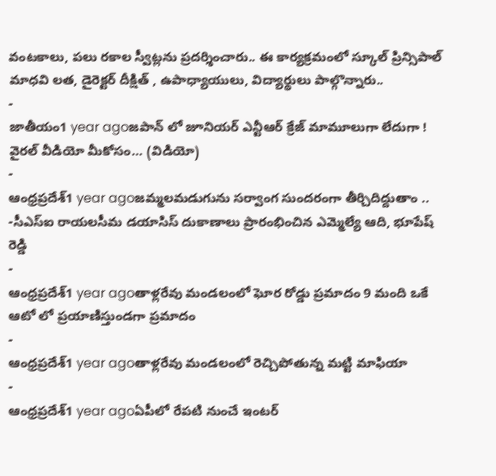వంటకాలు, పలు రకాల స్వీట్లను ప్రదర్శించారు.. ఈ కార్యక్రమంలో స్కూల్ ప్రిన్సిపాల్ మాధవి లత, డైరెక్టర్ దీక్షిత్ , ఉపాధ్యాయులు, విద్యార్థులు పాల్గొన్నారు..
-
జాతీయం1 year agoజపాన్ లో జూనియర్ ఎన్టీఆర్ క్రేజ్ మామూలుగా లేదుగా ! వైరల్ వీడియో మీకోసం… (విడియో)
-
ఆంధ్రప్రదేశ్1 year agoజమ్మలమడుగును సర్వాంగ సుందరంగా తీర్చిదిద్దుతాం .. -సీఎస్ఐ రాయలసీమ డయాసిస్ దుకాణాలు ప్రారంభించిన ఎమ్మెల్యే ఆది, భూపేష్ రెడ్డి
-
ఆంధ్రప్రదేశ్1 year agoతాళ్లరేవు మండలంలో ఘోర రోడ్డు ప్రమాదం 9 మంది ఒకే ఆటో లో ప్రయాణిస్తుండగా ప్రమాదం
-
ఆంధ్రప్రదేశ్1 year agoతాళ్లరేవు మండలంలో రెచ్చిపోతున్న మట్టి మాఫియా
-
ఆంధ్రప్రదేశ్1 year agoఏపీలో రేపటి నుంచే ఇంటర్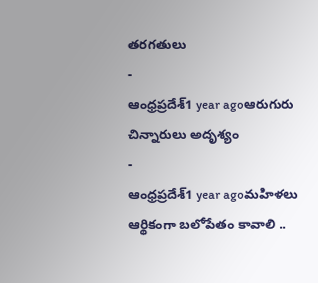తరగతులు
-
ఆంధ్రప్రదేశ్1 year agoఆరుగురు చిన్నారులు అదృశ్యం
-
ఆంధ్రప్రదేశ్1 year agoమహిళలు ఆర్థికంగా బలోపేతం కావాలి ..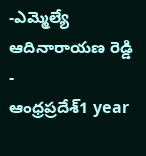-ఎమ్మెల్యే ఆదినారాయణ రెడ్డి
-
ఆంధ్రప్రదేశ్1 year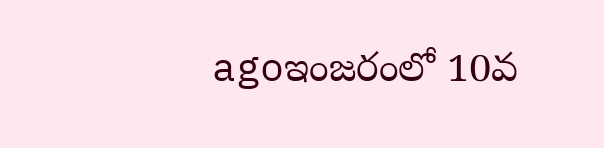agoఇంజరంలో 10వ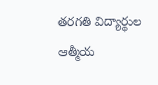తరగతి విద్యార్థుల ఆత్మీయ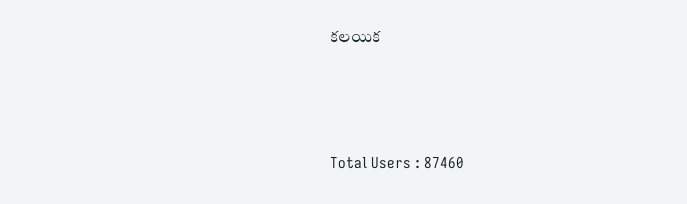కలయిక





Total Users : 87460